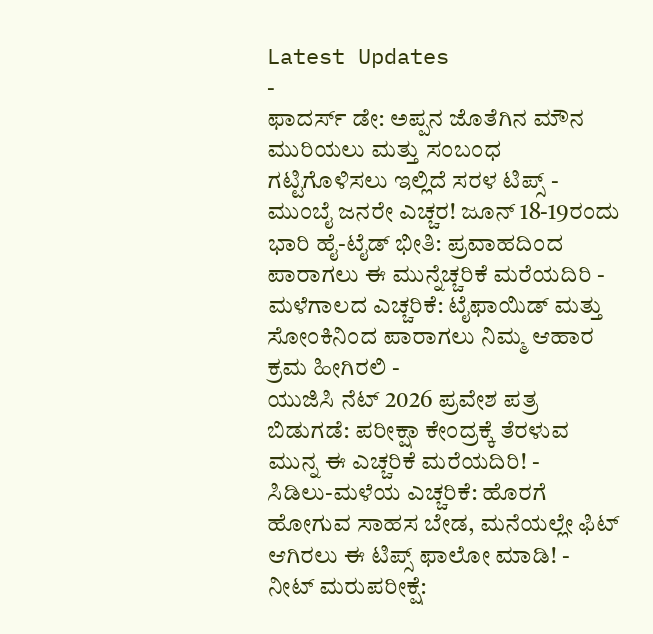Latest Updates
-
ಫಾದರ್ಸ್ ಡೇ: ಅಪ್ಪನ ಜೊತೆಗಿನ ಮೌನ ಮುರಿಯಲು ಮತ್ತು ಸಂಬಂಧ ಗಟ್ಟಿಗೊಳಿಸಲು ಇಲ್ಲಿದೆ ಸರಳ ಟಿಪ್ಸ್ -
ಮುಂಬೈ ಜನರೇ ಎಚ್ಚರ! ಜೂನ್ 18-19ರಂದು ಭಾರಿ ಹೈ-ಟೈಡ್ ಭೀತಿ: ಪ್ರವಾಹದಿಂದ ಪಾರಾಗಲು ಈ ಮುನ್ನೆಚ್ಚರಿಕೆ ಮರೆಯದಿರಿ -
ಮಳೆಗಾಲದ ಎಚ್ಚರಿಕೆ: ಟೈಫಾಯಿಡ್ ಮತ್ತು ಸೋಂಕಿನಿಂದ ಪಾರಾಗಲು ನಿಮ್ಮ ಆಹಾರ ಕ್ರಮ ಹೀಗಿರಲಿ -
ಯುಜಿಸಿ ನೆಟ್ 2026 ಪ್ರವೇಶ ಪತ್ರ ಬಿಡುಗಡೆ: ಪರೀಕ್ಷಾ ಕೇಂದ್ರಕ್ಕೆ ತೆರಳುವ ಮುನ್ನ ಈ ಎಚ್ಚರಿಕೆ ಮರೆಯದಿರಿ! -
ಸಿಡಿಲು-ಮಳೆಯ ಎಚ್ಚರಿಕೆ: ಹೊರಗೆ ಹೋಗುವ ಸಾಹಸ ಬೇಡ, ಮನೆಯಲ್ಲೇ ಫಿಟ್ ಆಗಿರಲು ಈ ಟಿಪ್ಸ್ ಫಾಲೋ ಮಾಡಿ! -
ನೀಟ್ ಮರುಪರೀಕ್ಷೆ: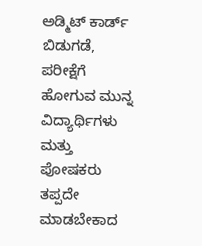ಅಡ್ಮಿಟ್ ಕಾರ್ಡ್ ಬಿಡುಗಡೆ, ಪರೀಕ್ಷೆಗೆ ಹೋಗುವ ಮುನ್ನ ವಿದ್ಯಾರ್ಥಿಗಳು ಮತ್ತು ಪೋಷಕರು ತಪ್ಪದೇ ಮಾಡಬೇಕಾದ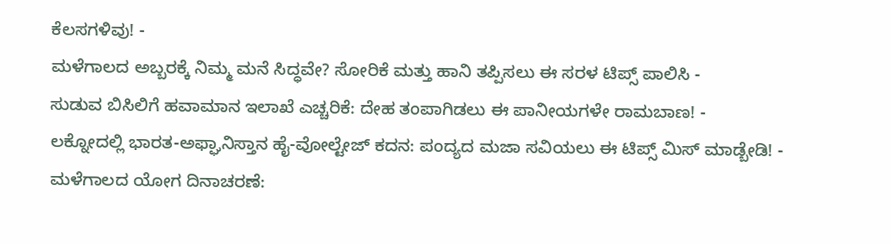ಕೆಲಸಗಳಿವು! -
ಮಳೆಗಾಲದ ಅಬ್ಬರಕ್ಕೆ ನಿಮ್ಮ ಮನೆ ಸಿದ್ಧವೇ? ಸೋರಿಕೆ ಮತ್ತು ಹಾನಿ ತಪ್ಪಿಸಲು ಈ ಸರಳ ಟಿಪ್ಸ್ ಪಾಲಿಸಿ -
ಸುಡುವ ಬಿಸಿಲಿಗೆ ಹವಾಮಾನ ಇಲಾಖೆ ಎಚ್ಚರಿಕೆ: ದೇಹ ತಂಪಾಗಿಡಲು ಈ ಪಾನೀಯಗಳೇ ರಾಮಬಾಣ! -
ಲಕ್ನೋದಲ್ಲಿ ಭಾರತ-ಅಫ್ಘಾನಿಸ್ತಾನ ಹೈ-ವೋಲ್ಟೇಜ್ ಕದನ: ಪಂದ್ಯದ ಮಜಾ ಸವಿಯಲು ಈ ಟಿಪ್ಸ್ ಮಿಸ್ ಮಾಡ್ಬೇಡಿ! -
ಮಳೆಗಾಲದ ಯೋಗ ದಿನಾಚರಣೆ: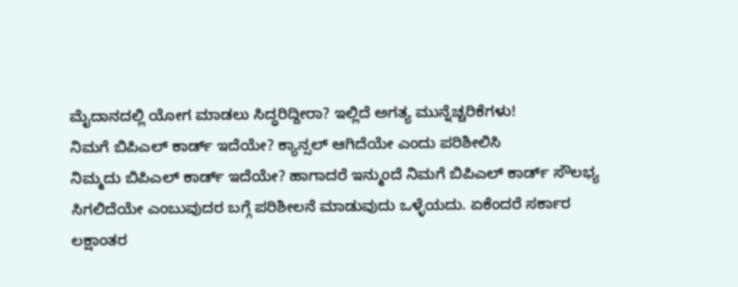ಮೈದಾನದಲ್ಲಿ ಯೋಗ ಮಾಡಲು ಸಿದ್ಧರಿದ್ದೀರಾ? ಇಲ್ಲಿದೆ ಅಗತ್ಯ ಮುನ್ನೆಚ್ಚರಿಕೆಗಳು!
ನಿಮಗೆ ಬಿಪಿಎಲ್ ಕಾರ್ಡ್ ಇದೆಯೇ? ಕ್ಯಾನ್ಸಲ್ ಆಗಿದೆಯೇ ಎಂದು ಪರಿಶೀಲಿಸಿ
ನಿಮ್ಮದು ಬಿಪಿಎಲ್ ಕಾರ್ಡ್ ಇದೆಯೇ? ಹಾಗಾದರೆ ಇನ್ಮುಂದೆ ನಿಮಗೆ ಬಿಪಿಎಲ್ ಕಾರ್ಡ್ ಸೌಲಭ್ಯ ಸಿಗಲಿದೆಯೇ ಎಂಬುವುದರ ಬಗ್ಗೆ ಪರಿಶೀಲನೆ ಮಾಡುವುದು ಒಳ್ಳೆಯದು. ಏಕೆಂದರೆ ಸರ್ಕಾರ ಲಕ್ಷಾಂತರ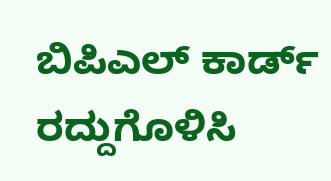ಬಿಪಿಎಲ್ ಕಾರ್ಡ್ ರದ್ದುಗೊಳಿಸಿ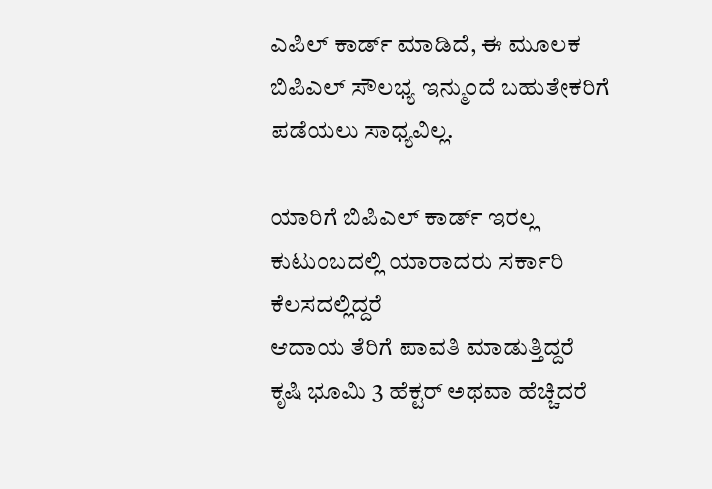ಎಪಿಲ್ ಕಾರ್ಡ್ ಮಾಡಿದೆ, ಈ ಮೂಲಕ ಬಿಪಿಎಲ್ ಸೌಲಭ್ಯ ಇನ್ಮುಂದೆ ಬಹುತೇಕರಿಗೆ ಪಡೆಯಲು ಸಾಧ್ಯವಿಲ್ಲ.

ಯಾರಿಗೆ ಬಿಪಿಎಲ್ ಕಾರ್ಡ್ ಇರಲ್ಲ
ಕುಟುಂಬದಲ್ಲಿ ಯಾರಾದರು ಸರ್ಕಾರಿ ಕೆಲಸದಲ್ಲಿದ್ದರೆ
ಆದಾಯ ತೆರಿಗೆ ಪಾವತಿ ಮಾಡುತ್ತಿದ್ದರೆ
ಕೃಷಿ ಭೂಮಿ 3 ಹೆಕ್ಟರ್ ಅಥವಾ ಹೆಚ್ಚಿದರೆ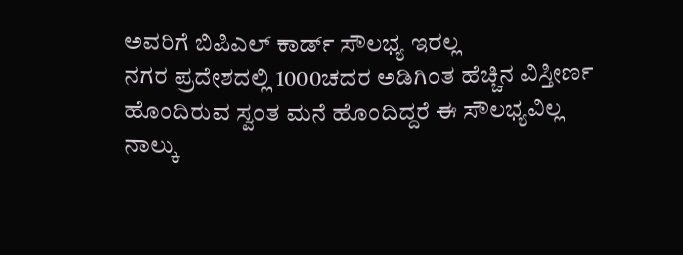ಅವರಿಗೆ ಬಿಪಿಎಲ್ ಕಾರ್ಡ್ ಸೌಲಭ್ಯ ಇರಲ್ಲ
ನಗರ ಪ್ರದೇಶದಲ್ಲಿ 1000ಚದರ ಅಡಿಗಿಂತ ಹೆಚ್ಚಿನ ವಿಸ್ತೀರ್ಣ ಹೊಂದಿರುವ ಸ್ವಂತ ಮನೆ ಹೊಂದಿದ್ದರೆ ಈ ಸೌಲಭ್ಯವಿಲ್ಲ
ನಾಲ್ಕು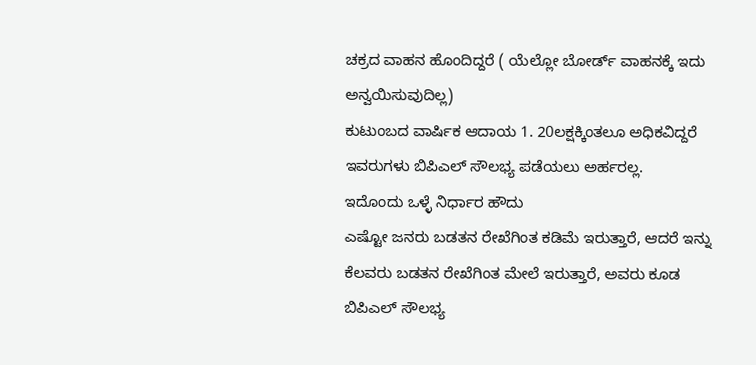ಚಕ್ರದ ವಾಹನ ಹೊಂದಿದ್ದರೆ ( ಯೆಲ್ಲೋ ಬೋರ್ಡ್ ವಾಹನಕ್ಕೆ ಇದು ಅನ್ವಯಿಸುವುದಿಲ್ಲ)
ಕುಟುಂಬದ ವಾರ್ಷಿಕ ಆದಾಯ 1. 20ಲಕ್ಷಕ್ಕಿಂತಲೂ ಅಧಿಕವಿದ್ದರೆ
ಇವರುಗಳು ಬಿಪಿಎಲ್ ಸೌಲಭ್ಯ ಪಡೆಯಲು ಅರ್ಹರಲ್ಲ.
ಇದೊಂದು ಒಳ್ಳೆ ನಿರ್ಧಾರ ಹೌದು
ಎಷ್ಟೋ ಜನರು ಬಡತನ ರೇಖೆಗಿಂತ ಕಡಿಮೆ ಇರುತ್ತಾರೆ, ಆದರೆ ಇನ್ನು ಕೆಲವರು ಬಡತನ ರೇಖೆಗಿಂತ ಮೇಲೆ ಇರುತ್ತಾರೆ, ಅವರು ಕೂಡ ಬಿಪಿಎಲ್ ಸೌಲಭ್ಯ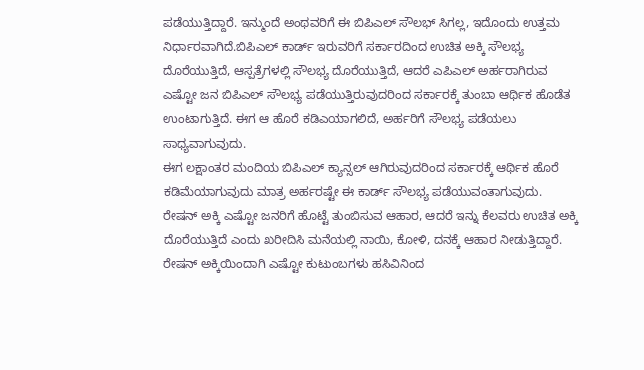ಪಡೆಯುತ್ತಿದ್ದಾರೆ. ಇನ್ಮುಂದೆ ಅಂಥವರಿಗೆ ಈ ಬಿಪಿಎಲ್ ಸೌಲಭ್ ಸಿಗಲ್ಲ, ಇದೊಂದು ಉತ್ತಮ ನಿರ್ಧಾರವಾಗಿದೆ.ಬಿಪಿಎಲ್ ಕಾರ್ಡ್ ಇರುವರಿಗೆ ಸರ್ಕಾರದಿಂದ ಉಚಿತ ಅಕ್ಕಿ ಸೌಲಭ್ಯ ದೊರೆಯುತ್ತಿದೆ, ಆಸ್ಪತ್ರೆಗಳಲ್ಲಿ ಸೌಲಭ್ಯ ದೊರೆಯುತ್ತಿದೆ, ಆದರೆ ಎಪಿಎಲ್ ಅರ್ಹರಾಗಿರುವ ಎಷ್ಟೋ ಜನ ಬಿಪಿಎಲ್ ಸೌಲಭ್ಯ ಪಡೆಯುತ್ತಿರುವುದರಿಂದ ಸರ್ಕಾರಕ್ಕೆ ತುಂಬಾ ಆರ್ಥಿಕ ಹೊಡೆತ ಉಂಟಾಗುತ್ತಿದೆ. ಈಗ ಆ ಹೊರೆ ಕಡಿಎಯಾಗಲಿದೆ, ಅರ್ಹರಿಗೆ ಸೌಲಭ್ಯ ಪಡೆಯಲು ಸಾಧ್ಯವಾಗುವುದು.
ಈಗ ಲಕ್ಷಾಂತರ ಮಂದಿಯ ಬಿಪಿಎಲ್ ಕ್ಯಾನ್ಸಲ್ ಆಗಿರುವುದರಿಂದ ಸರ್ಕಾರಕ್ಕೆ ಆರ್ಥಿಕ ಹೊರೆ ಕಡಿಮೆಯಾಗುವುದು ಮಾತ್ರ ಅರ್ಹರಷ್ಟೇ ಈ ಕಾರ್ಡ್ ಸೌಲಭ್ಯ ಪಡೆಯುವಂತಾಗುವುದು.
ರೇಷನ್ ಅಕ್ಕಿ ಎಷ್ಟೋ ಜನರಿಗೆ ಹೊಟ್ಟೆ ತುಂಬಿಸುವ ಆಹಾರ, ಆದರೆ ಇನ್ನು ಕೆಲವರು ಉಚಿತ ಅಕ್ಕಿ ದೊರೆಯುತ್ತಿದೆ ಎಂದು ಖರೀದಿಸಿ ಮನೆಯಲ್ಲಿ ನಾಯಿ, ಕೋಳಿ, ದನಕ್ಕೆ ಆಹಾರ ನೀಡುತ್ತಿದ್ದಾರೆ. ರೇಷನ್ ಅಕ್ಕಿಯಿಂದಾಗಿ ಎಷ್ಟೋ ಕುಟುಂಬಗಳು ಹಸಿವಿನಿಂದ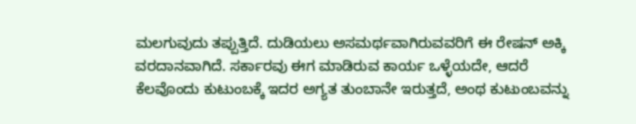ಮಲಗುವುದು ತಪ್ಪುತ್ತಿದೆ. ದುಡಿಯಲು ಅಸಮರ್ಥವಾಗಿರುವವರಿಗೆ ಈ ರೇಷನ್ ಅಕ್ಕಿ ವರದಾನವಾಗಿದೆ. ಸರ್ಕಾರವು ಈಗ ಮಾಡಿರುವ ಕಾರ್ಯ ಒಳ್ಳೆಯದೇ, ಆದರೆ ಕೆಲವೊಂದು ಕುಟುಂಬಕ್ಕೆ ಇದರ ಅಗ್ಯತ ತುಂಬಾನೇ ಇರುತ್ತದೆ, ಅಂಥ ಕುಟುಂಬವನ್ನು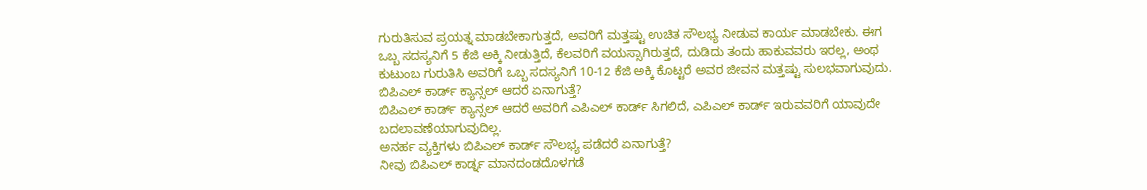ಗುರುತಿಸುವ ಪ್ರಯತ್ನ ಮಾಡಬೇಕಾಗುತ್ತದೆ, ಅವರಿಗೆ ಮತ್ತಷ್ಟು ಉಚಿತ ಸೌಲಭ್ಯ ನೀಡುವ ಕಾರ್ಯ ಮಾಡಬೇಕು. ಈಗ ಒಬ್ಬ ಸದಸ್ಯನಿಗೆ 5 ಕೆಜಿ ಅಕ್ಕಿ ನೀಡುತ್ತಿದೆ, ಕೆಲವರಿಗೆ ವಯಸ್ಸಾಗಿರುತ್ತದೆ, ದುಡಿದು ತಂದು ಹಾಕುವವರು ಇರಲ್ಲ, ಅಂಥ ಕುಟುಂಬ ಗುರುತಿಸಿ ಅವರಿಗೆ ಒಬ್ಬ ಸದಸ್ಯನಿಗೆ 10-12 ಕೆಜಿ ಅಕ್ಕಿ ಕೊಟ್ಟರೆ ಅವರ ಜೀವನ ಮತ್ತಷ್ಟು ಸುಲಭವಾಗುವುದು.
ಬಿಪಿಎಲ್ ಕಾರ್ಡ್ ಕ್ಯಾನ್ಸಲ್ ಆದರೆ ಏನಾಗುತ್ತೆ?
ಬಿಪಿಎಲ್ ಕಾರ್ಡ್ ಕ್ಯಾನ್ಸಲ್ ಆದರೆ ಅವರಿಗೆ ಎಪಿಎಲ್ ಕಾರ್ಡ್ ಸಿಗಲಿದೆ, ಎಪಿಎಲ್ ಕಾರ್ಡ್ ಇರುವವರಿಗೆ ಯಾವುದೇ ಬದಲಾವಣೆಯಾಗುವುದಿಲ್ಲ.
ಅನರ್ಹ ವ್ಯಕ್ತಿಗಳು ಬಿಪಿಎಲ್ ಕಾರ್ಡ್ ಸೌಲಭ್ಯ ಪಡೆದರೆ ಏನಾಗುತ್ತೆ?
ನೀವು ಬಿಪಿಎಲ್ ಕಾರ್ಡ್ನ ಮಾನದಂಡದೊಳಗಡೆ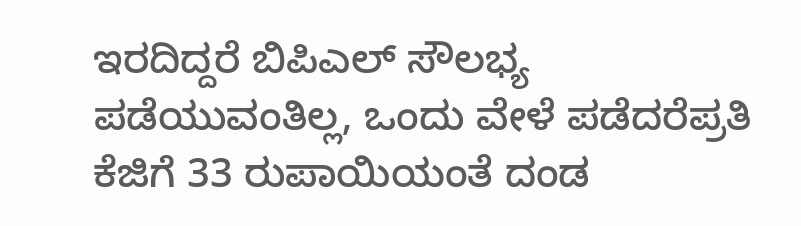ಇರದಿದ್ದರೆ ಬಿಪಿಎಲ್ ಸೌಲಭ್ಯ ಪಡೆಯುವಂತಿಲ್ಲ, ಒಂದು ವೇಳೆ ಪಡೆದರೆಪ್ರತಿ ಕೆಜಿಗೆ 33 ರುಪಾಯಿಯಂತೆ ದಂಡ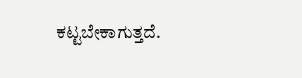ಕಟ್ಟಬೇಕಾಗುತ್ತದೆ.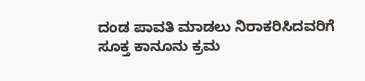ದಂಡ ಪಾವತಿ ಮಾಡಲು ನಿರಾಕರಿಸಿದವರಿಗೆ ಸೂಕ್ತ ಕಾನೂನು ಕ್ರಮ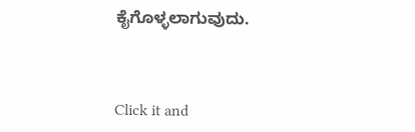ಕೈಗೊಳ್ಳಲಾಗುವುದು.



Click it and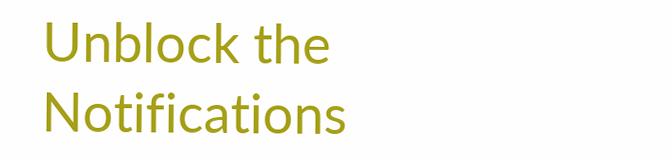Unblock the Notifications